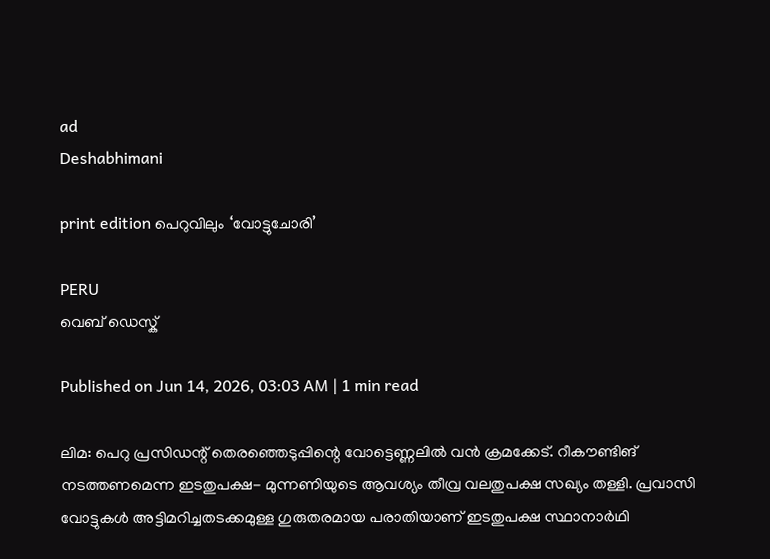ad
Deshabhimani

print edition പെറുവിലും ‘വോട്ടുചോരി’

PERU
വെബ് ഡെസ്ക്

Published on Jun 14, 2026, 03:03 AM | 1 min read

ലിമ: പെറു പ്രസിഡന്റ് തെരഞ്ഞെടുപ്പിന്റെ വോട്ടെണ്ണലിൽ വൻ ക്രമക്കേട്‌. റീക‍ൗണ്ടിങ്‌ നടത്തണമെന്ന ഇടതുപക്ഷ- മുന്നണിയുടെ ആവശ്യം തീവ്ര വലതുപക്ഷ സഖ്യം തള്ളി. പ്രവാസി വോട്ടുകൾ അട്ടിമറിച്ചതടക്കമുള്ള ഗുരുതരമായ പരാതിയാണ്‌ ഇടതുപക്ഷ സ്ഥാനാർഥി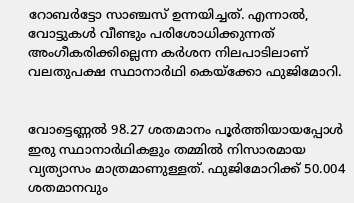റോബർട്ടോ സാഞ്ചസ്‌ ഉന്നയിച്ചത്‌. എന്നാൽ, വോട്ടുകൾ വീണ്ടും പരിശോധിക്കുന്നത്‌ അംഗീകരിക്കില്ലെന്ന കർശന നിലപാടിലാണ് വലതുപക്ഷ സ്ഥാനാർഥി കെയ്‌ക്കോ ഫുജിമോറി.


വോട്ടെണ്ണൽ 98.27 ശതമാനം പൂർത്തിയായപ്പോൾ ഇരു സ്ഥാനാർഥികളും തമ്മിൽ നിസാരമായ വ്യത്യാസം മാത്രമാണുള്ളത്. ഫുജിമോറിക്ക് 50.004 ശതമാനവും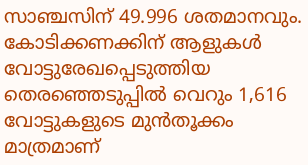സാഞ്ചസിന്‌ 49.996 ശതമാനവും. കോടിക്കണക്കിന് ആളുകൾ വോട്ടുരേഖപ്പെടുത്തിയ തെരഞ്ഞെടുപ്പിൽ വെറും 1,616 വോട്ടുകളുടെ മുൻതൂക്കം മാത്രമാണ്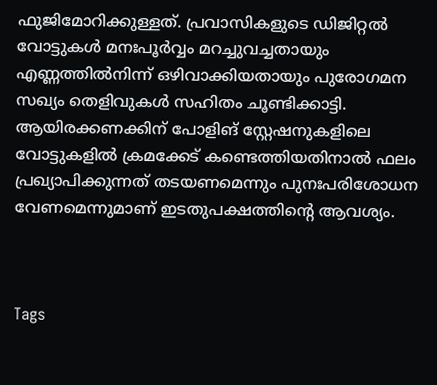ഫുജിമോറിക്കുള്ളത്. പ്രവാസികളുടെ ഡിജിറ്റൽ വോട്ടുകൾ മനഃപൂർവ്വം മറച്ചുവച്ചതായും എണ്ണത്തിൽനിന്ന് ഒഴിവാക്കിയതായും പുരോഗമന സഖ്യം തെളിവുകൾ സഹിതം ചൂണ്ടിക്കാട്ടി. ആയിരക്കണക്കിന് പോളിങ്‌ സ്റ്റേഷനുകളിലെ വോട്ടുകളിൽ ക്രമക്കേട്‌ കണ്ടെത്തിയതിനാൽ ഫലം പ്രഖ്യാപിക്കുന്നത് തടയണമെന്നും പുനഃപരിശോധന വേണമെന്നുമാണ് ഇടതുപക്ഷത്തിന്റെ ആവശ്യം.



Tags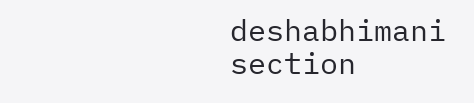deshabhimani section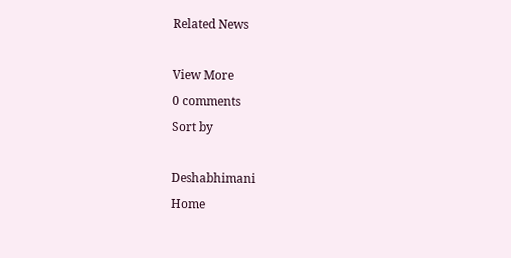Related News

View More
0 comments
Sort by

Deshabhimani
Home